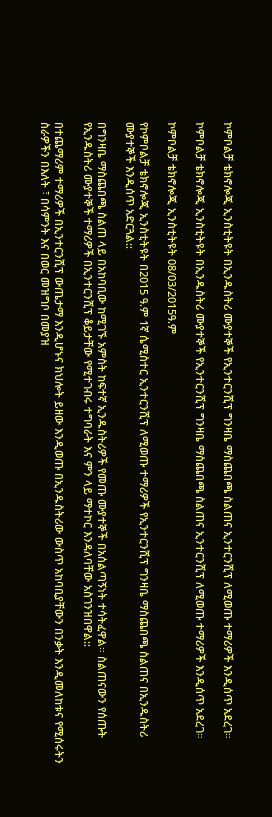ኮምቦልቻ ቴክኖሎጂ ኢንስቲትዩት በኢንዱስትሪ ሙያተኞች የኢንተርንሺፕ ግንዛቤ ማስጨበጫ ስልጠና ኢንተርንሺፕ ለሚወጡ ተማሪዎች እንዲሰጥ አደረገ።

ኮምቦልቻ ቴክኖሎጂ ኢንስቲትዩት በኢንዱስትሪ ሙያተኞች የኢንተርንሺፕ ግንዛቤ ማስጨበጫ ስልጠና ኢንተርንሺፕ ለሚወጡ ተማሪዎች እንዲሰጥ አደረገ።

ኮምቦልቻ ቴክኖሎጂ ኢንስቲትዩት 08/03/2015ዓ.ም

የኮምቦልቻ ቴክኖሎጂ ኢንስቲትዩት በ2015 ዓ.ም 1ኛ ሴሚስተር ኢንተርንሺፕ ለሚወጡ ተማሪዎች የኢንተርንሺፕ ግንዛቤ ማስጨበጫ ስልጠና በኢንዱስትሪ ሙያተኞች እንዲሰጥ አድርጓል::

በግንዛቤ ማስጨበጫ ስልጠ ላይ በአከባቢው ከሚገኙ አምስት ከፍተኛ ኢንዱስትሪዎች የመጡ ሙያተኞች በአሰልጣኝነት ተሳትፈዋል። ስልጠናውን የሰጡት የኢንዱስትሪ ሙያተኞች ተማሪዎች በኢንተርንሺፕ ቆይታቸው የሚተገብሩ ተግባራት እና ምን ላይ ማተኮር እንዳለባቸው አስገንዝበዋል::

በተጨማሪም ተማሪዎች በኢንተርንሺፕ ውጤታማ እንዲሆኑና ክህሎት ይዘው እንዲወጡ በኢንዱስትሪው ውስጥ አከባቢያቸውን በንቃት እንዲመለከቱና የሚሰሩትን ስራዎችን በእለት ፣ በሳምንት እና በወር መዝግቦ በመያዝ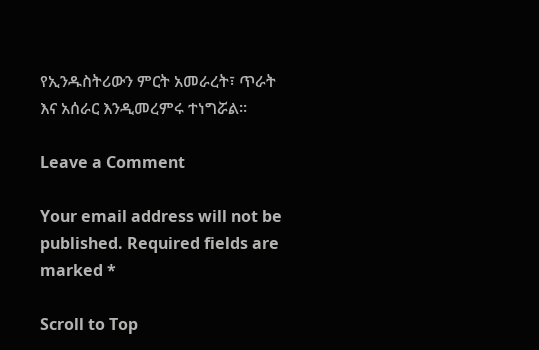የኢንዱስትሪውን ምርት አመራረት፣ ጥራት እና አሰራር እንዲመረምሩ ተነግሯል።

Leave a Comment

Your email address will not be published. Required fields are marked *

Scroll to Top